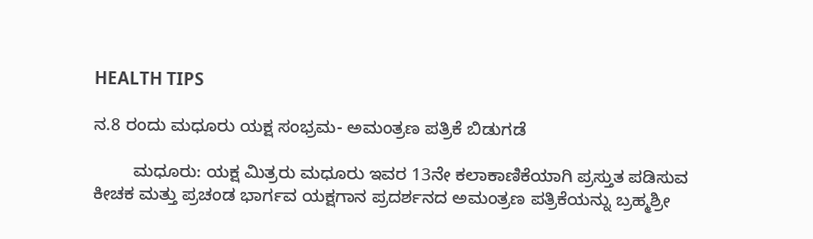HEALTH TIPS

ನ.8 ರಂದು ಮಧೂರು ಯಕ್ಷ ಸಂಭ್ರಮ- ಅಮಂತ್ರಣ ಪತ್ರಿಕೆ ಬಿಡುಗಡೆ

        ಮಧೂರು: ಯಕ್ಷ ಮಿತ್ರರು ಮಧೂರು ಇವರ 13ನೇ ಕಲಾಕಾಣಿಕೆಯಾಗಿ ಪ್ರಸ್ತುತ ಪಡಿಸುವ ಕೀಚಕ ಮತ್ತು ಪ್ರಚಂಡ ಭಾರ್ಗವ ಯಕ್ಷಗಾನ ಪ್ರದರ್ಶನದ ಅಮಂತ್ರಣ ಪತ್ರಿಕೆಯನ್ನು ಬ್ರಹ್ಮಶ್ರೀ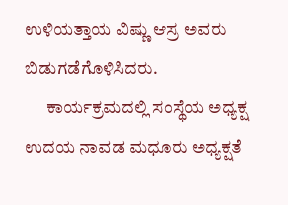ಉಳಿಯತ್ತಾಯ ವಿಷ್ಣು ಆಸ್ರ ಅವರು ಬಿಡುಗಡೆಗೊಳಿಸಿದರು.
      ಕಾರ್ಯಕ್ರಮದಲ್ಲಿ ಸಂಸ್ಥೆಯ ಅಧ್ಯಕ್ಷ ಉದಯ ನಾವಡ ಮಧೂರು ಅಧ್ಯಕ್ಷತೆ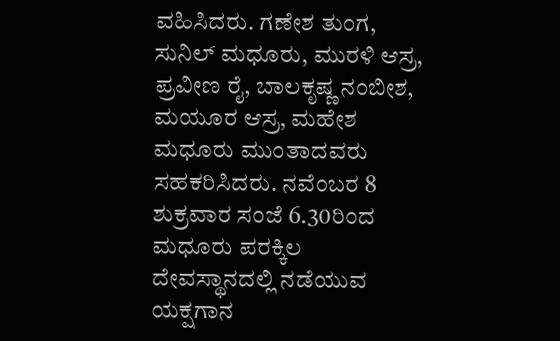ವಹಿಸಿದರು. ಗಣೇಶ ತುಂಗ, ಸುನಿಲ್ ಮಧೂರು, ಮುರಳಿ ಆಸ್ರ, ಪ್ರವೀಣ ರೈ, ಬಾಲಕೃಷ್ಣ ನಂಬೀಶ, ಮಯೂರ ಆಸ್ರ, ಮಹೇಶ ಮಧೂರು ಮುಂತಾದವರು ಸಹಕರಿಸಿದರು. ನವೆಂಬರ 8 ಶುಕ್ರವಾರ ಸಂಜೆ 6.30ರಿಂದ ಮಧೂರು ಪರಕ್ಕಿಲ ದೇವಸ್ಥಾನದಲ್ಲಿ ನಡೆಯುವ ಯಕ್ಷಗಾನ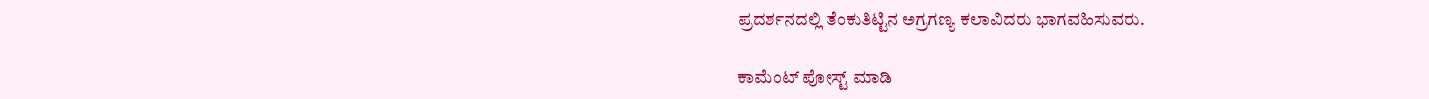ಪ್ರದರ್ಶನದಲ್ಲಿ ತೆಂಕುತಿಟ್ಟಿನ ಅಗ್ರಗಣ್ಯ ಕಲಾವಿದರು ಭಾಗವಹಿಸುವರು.

ಕಾಮೆಂಟ್‌‌ ಪೋಸ್ಟ್‌ ಮಾಡಿ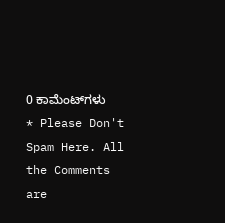0 ಕಾಮೆಂಟ್‌ಗಳು
* Please Don't Spam Here. All the Comments are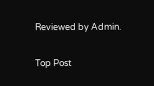Reviewed by Admin.

Top Post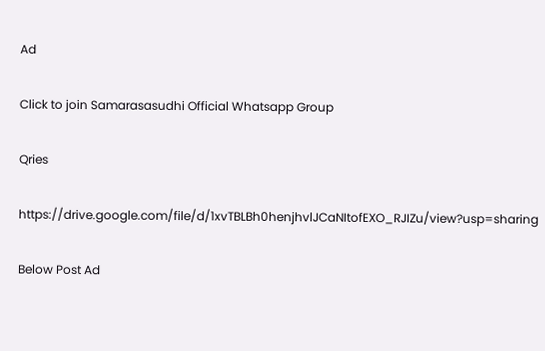Ad

Click to join Samarasasudhi Official Whatsapp Group

Qries

https://drive.google.com/file/d/1xvTBLBh0henjhvlJCaNItofEXO_RJIZu/view?usp=sharing

Below Post Ad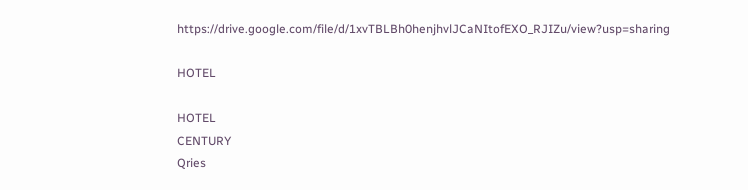https://drive.google.com/file/d/1xvTBLBh0henjhvlJCaNItofEXO_RJIZu/view?usp=sharing

HOTEL

HOTEL
CENTURY
Qries